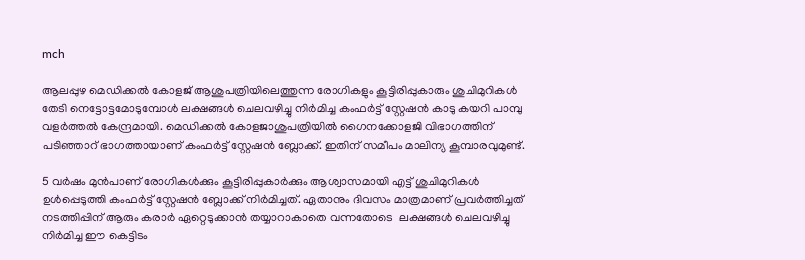mch

ആലപ്പുഴ മെഡിക്കൽ കോളജ് ആശുപത്രിയിലെത്തുന്ന രോഗികളും കൂട്ടിരിപ്പുകാരും ശുചിമുറികൾ തേടി നെട്ടോട്ടമോടുമ്പോൾ ലക്ഷങ്ങൾ ചെലവഴിച്ചു നിർമിച്ച കംഫർട്ട് സ്റ്റേഷൻ കാടു കയറി പാമ്പു വളർത്തൽ കേന്ദ്രമായി. മെഡിക്കൽ കോളജാശുപത്രിയിൽ ഗൈനക്കോളജി വിഭാഗത്തിന് പടിഞ്ഞാറ് ഭാഗത്തായാണ് കംഫർട്ട് സ്റ്റേഷൻ ബ്ലോക്ക്. ഇതിന് സമീപം മാലിന്യ കൂമ്പാരവുമുണ്ട്.

5 വർഷം മുൻപാണ് രോഗികൾക്കും കൂട്ടിരിപ്പുകാർക്കും ആശ്വാസമായി എട്ട് ശുചിമുറികൾ ഉൾപ്പെടുത്തി കംഫർട്ട് സ്റ്റേഷൻ ബ്ലോക്ക് നിർമിച്ചത്. ഏതാനും ദിവസം മാത്രമാണ് പ്രവർത്തിച്ചത് നടത്തിപ്പിന് ആരും കരാർ ഏറ്റെടുക്കാൻ തയ്യാറാകാതെ വന്നതോടെ  ലക്ഷങ്ങൾ ചെലവഴിച്ചു നിർമിച്ച ഈ കെട്ടിടം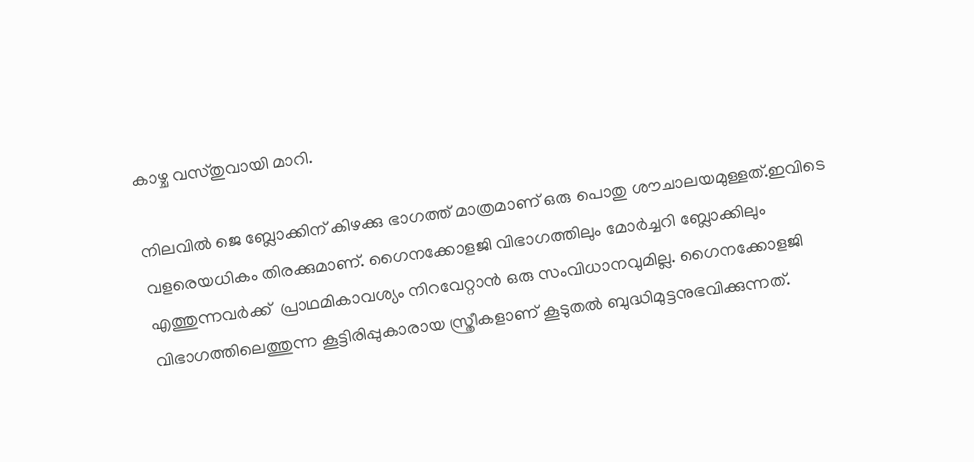കാഴ്ച വസ്തുവായി മാറി.

നിലവിൽ ജെ ബ്ലോക്കിന് കിഴക്കു ഭാഗത്ത് മാത്രമാണ് ഒരു പൊതു ശൗചാലയമുള്ളത്.ഇവിടെ വളരെയധികം തിരക്കുമാണ്. ഗൈനക്കോളജി വിഭാഗത്തിലും മോർച്ചറി ബ്ലോക്കിലും എത്തുന്നവർക്ക്  പ്രാഥമികാവശ്യം നിറവേറ്റാൻ ഒരു സംവിധാനവുമില്ല. ഗൈനക്കോളജി വിഭാഗത്തിലെത്തുന്ന കൂട്ടിരിപ്പുകാരായ സ്ത്രീകളാണ് കൂടുതൽ ബുദ്ധിമുട്ടനുഭവിക്കുന്നത്.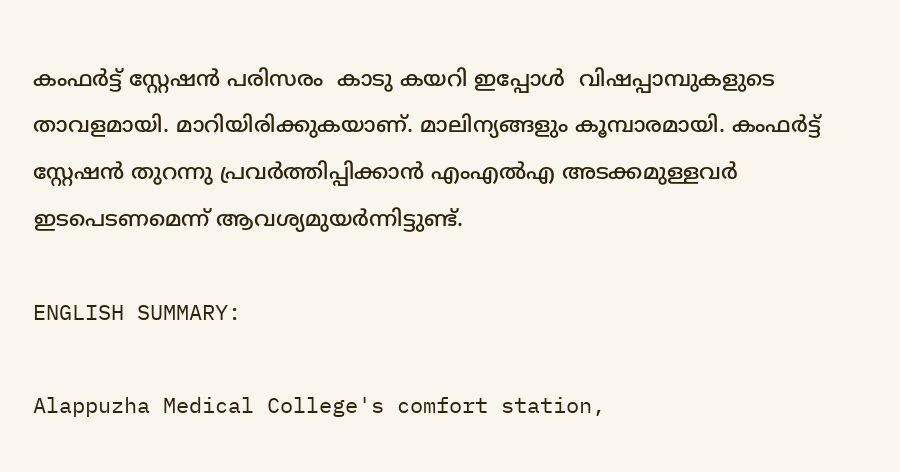കംഫർട്ട് സ്റ്റേഷൻ പരിസരം  കാടു കയറി ഇപ്പോൾ  വിഷപ്പാമ്പുകളുടെ താവളമായി. മാറിയിരിക്കുകയാണ്. മാലിന്യങ്ങളും കൂമ്പാരമായി. കംഫർട്ട് സ്റ്റേഷൻ തുറന്നു പ്രവർത്തിപ്പിക്കാൻ എംഎൽഎ അടക്കമുള്ളവർ ഇടപെടണമെന്ന് ആവശ്യമുയർന്നിട്ടുണ്ട്.

ENGLISH SUMMARY:

Alappuzha Medical College's comfort station,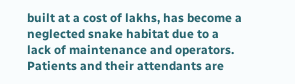built at a cost of lakhs, has become a neglected snake habitat due to a lack of maintenance and operators. Patients and their attendants are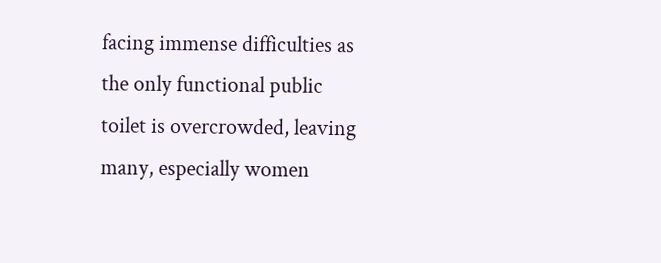facing immense difficulties as the only functional public toilet is overcrowded, leaving many, especially women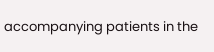accompanying patients in the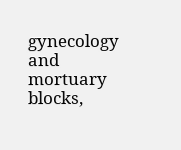gynecology and mortuary blocks,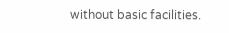without basic facilities.